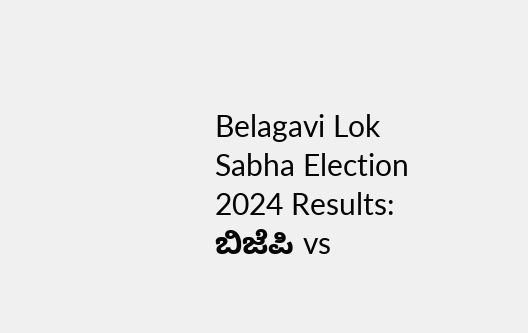Belagavi Lok Sabha Election 2024 Results: ಬಿಜೆಪಿ vs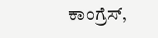ಕಾಂಗ್ರೆಸ್,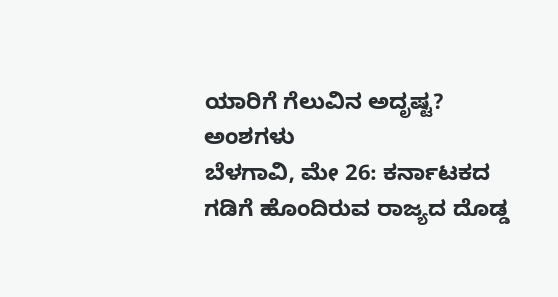ಯಾರಿಗೆ ಗೆಲುವಿನ ಅದೃಷ್ಟ? ಅಂಶಗಳು
ಬೆಳಗಾವಿ, ಮೇ 26: ಕರ್ನಾಟಕದ ಗಡಿಗೆ ಹೊಂದಿರುವ ರಾಜ್ಯದ ದೊಡ್ಡ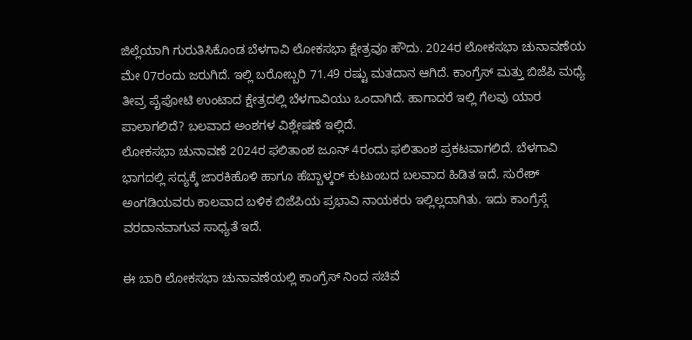ಜಿಲ್ಲೆಯಾಗಿ ಗುರುತಿಸಿಕೊಂಡ ಬೆಳಗಾವಿ ಲೋಕಸಭಾ ಕ್ಷೇತ್ರವೂ ಹೌದು. 2024ರ ಲೋಕಸಭಾ ಚುನಾವಣೆಯ ಮೇ 07ರಂದು ಜರುಗಿದೆ. ಇಲ್ಲಿ ಬರೋಬ್ಬರಿ 71.49 ರಷ್ಟು ಮತದಾನ ಆಗಿದೆ. ಕಾಂಗ್ರೆಸ್ ಮತ್ತು ಬಿಜೆಪಿ ಮಧ್ಯೆ ತೀವ್ರ ಪೈಪೋಟಿ ಉಂಟಾದ ಕ್ಷೇತ್ರದಲ್ಲಿ ಬೆಳಗಾವಿಯು ಒಂದಾಗಿದೆ. ಹಾಗಾದರೆ ಇಲ್ಲಿ ಗೆಲವು ಯಾರ ಪಾಲಾಗಲಿದೆ? ಬಲವಾದ ಅಂಶಗಳ ವಿಶ್ಲೇಷಣೆ ಇಲ್ಲಿದೆ.
ಲೋಕಸಭಾ ಚುನಾವಣೆ 2024ರ ಫಲಿತಾಂಶ ಜೂನ್ 4ರಂದು ಫಲಿತಾಂಶ ಪ್ರಕಟವಾಗಲಿದೆ. ಬೆಳಗಾವಿ ಭಾಗದಲ್ಲಿ ಸದ್ಯಕ್ಕೆ ಜಾರಕಿಹೊಳಿ ಹಾಗೂ ಹೆಬ್ಬಾಳ್ಕರ್ ಕುಟುಂಬದ ಬಲವಾದ ಹಿಡಿತ ಇದೆ. ಸುರೇಶ್ ಅಂಗಡಿಯವರು ಕಾಲವಾದ ಬಳಿಕ ಬಿಜೆಪಿಯ ಪ್ರಭಾವಿ ನಾಯಕರು ಇಲ್ಲಿಲ್ಲದಾಗಿತು. ಇದು ಕಾಂಗ್ರೆಸ್ಗೆ ವರದಾನವಾಗುವ ಸಾಧ್ಯತೆ ಇದೆ.

ಈ ಬಾರಿ ಲೋಕಸಭಾ ಚುನಾವಣೆಯಲ್ಲಿ ಕಾಂಗ್ರೆಸ್ ನಿಂದ ಸಚಿವೆ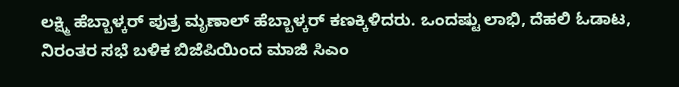ಲಕ್ಷ್ಮಿ ಹೆಬ್ಬಾಳ್ಕರ್ ಪುತ್ರ ಮೃಣಾಲ್ ಹೆಬ್ಬಾಳ್ಕರ್ ಕಣಕ್ಕಿಳಿದರು. ಒಂದಷ್ಟು ಲಾಭಿ, ದೆಹಲಿ ಓಡಾಟ, ನಿರಂತರ ಸಭೆ ಬಳಿಕ ಬಿಜೆಪಿಯಿಂದ ಮಾಜಿ ಸಿಎಂ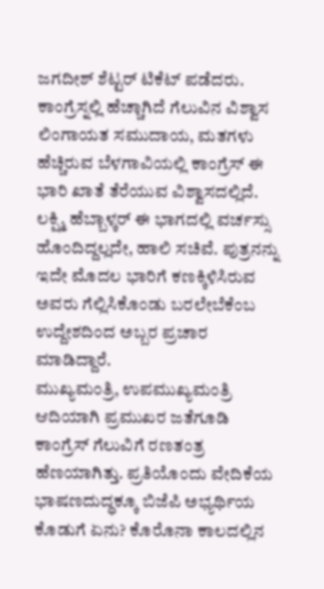ಜಗದೀಶ್ ಶೆಟ್ಟರ್ ಟಿಕೆಟ್ ಪಡೆದರು.
ಕಾಂಗ್ರೆಸ್ನಲ್ಲಿ ಹೆಚ್ಚಾಗಿದೆ ಗೆಲುವಿನ ವಿಶ್ವಾಸ
ಲಿಂಗಾಯತ ಸಮುದಾಯ, ಮತಗಳು ಹೆಚ್ಚಿರುವ ಬೆಳಗಾವಿಯಲ್ಲಿ ಕಾಂಗ್ರೆಸ್ ಈ ಭಾರಿ ಖಾತೆ ತೆರೆಯುವ ವಿಶ್ವಾಸದಲ್ಲಿದೆ. ಲಕ್ಷ್ಮಿ ಹೆಬ್ಬಾಳ್ಕರ್ ಈ ಭಾಗದಲ್ಲಿ ವರ್ಚಸ್ಸು ಹೊಂದಿದ್ದಲ್ಲದೇ, ಹಾಲಿ ಸಚಿವೆ. ಪುತ್ರನನ್ನು ಇದೇ ಮೊದಲ ಭಾರಿಗೆ ಕಣಕ್ಕಿಳಿಸಿರುವ ಅವರು ಗೆಲ್ಲಿಸಿಕೊಂಡು ಬರಲೇಬೆಕೆಂಬ ಉದ್ದೇಶದಿಂದ ಅಬ್ಬರ ಪ್ರಚಾರ ಮಾಡಿದ್ದಾರೆ.
ಮುಖ್ಯಮಂತ್ರಿ, ಉಪಮುಖ್ಯಮಂತ್ರಿ ಆದಿಯಾಗಿ ಪ್ರಮುಖರ ಜತೆಗೂಡಿ ಕಾಂಗ್ರೆಸ್ ಗೆಲುವಿಗೆ ರಣತಂತ್ರ ಹೆಣಯಾಗಿತ್ತು. ಪ್ರತಿಯೊಂದು ವೇದಿಕೆಯ ಭಾಷಣದುದ್ಧಕ್ಕೂ ಬಿಜೆಪಿ ಅಭ್ಯರ್ಥಿಯ ಕೊಡುಗೆ ಏನು? ಕೊರೊನಾ ಕಾಲದಲ್ಲಿನ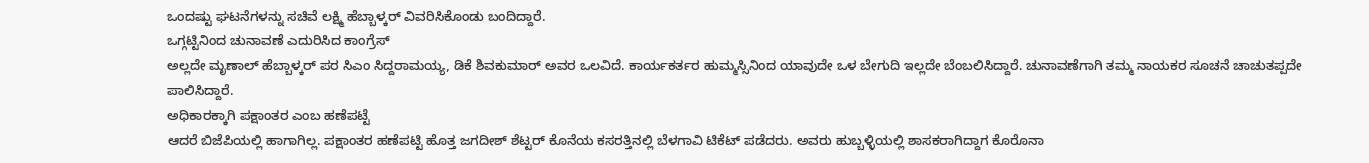ಒಂದಷ್ಟು ಘಟನೆಗಳನ್ನು ಸಚಿವೆ ಲಕ್ಷ್ಮಿ ಹೆಬ್ಬಾಳ್ಕರ್ ವಿವರಿಸಿಕೊಂಡು ಬಂದಿದ್ದಾರೆ.
ಒಗ್ಗಟ್ಟಿನಿಂದ ಚುನಾವಣೆ ಎದುರಿಸಿದ ಕಾಂಗ್ರೆಸ್
ಅಲ್ಲದೇ ಮೃಣಾಲ್ ಹೆಬ್ಬಾಳ್ಕರ್ ಪರ ಸಿಎಂ ಸಿದ್ದರಾಮಯ್ಯ, ಡಿಕೆ ಶಿವಕುಮಾರ್ ಅವರ ಒಲವಿದೆ. ಕಾರ್ಯಕರ್ತರ ಹುಮ್ಮಸ್ಸಿನಿಂದ ಯಾವುದೇ ಒಳ ಬೇಗುದಿ ಇಲ್ಲದೇ ಬೆಂಬಲಿಸಿದ್ದಾರೆ. ಚುನಾವಣೆಗಾಗಿ ತಮ್ಮ ನಾಯಕರ ಸೂಚನೆ ಚಾಚುತಪ್ಪದೇ ಪಾಲಿಸಿದ್ದಾರೆ.
ಅಧಿಕಾರಕ್ಕಾಗಿ ಪಕ್ಷಾಂತರ ಎಂಬ ಹಣೆಪಟ್ಟೆ
ಆದರೆ ಬಿಜೆಪಿಯಲ್ಲಿ ಹಾಗಾಗಿಲ್ಲ. ಪಕ್ಷಾಂತರ ಹಣೆಪಟ್ಟಿ ಹೊತ್ತ ಜಗದೀಶ್ ಶೆಟ್ಟರ್ ಕೊನೆಯ ಕಸರತ್ತಿನಲ್ಲಿ ಬೆಳಗಾವಿ ಟಿಕೆಟ್ ಪಡೆದರು. ಅವರು ಹುಬ್ಬಳ್ಳಿಯಲ್ಲಿ ಶಾಸಕರಾಗಿದ್ದಾಗ ಕೊರೊನಾ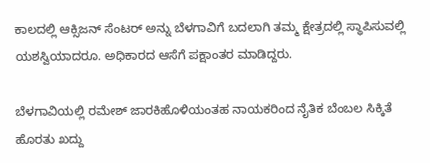ಕಾಲದಲ್ಲಿ ಆಕ್ಸಿಜನ್ ಸೆಂಟರ್ ಅನ್ನು ಬೆಳಗಾವಿಗೆ ಬದಲಾಗಿ ತಮ್ಮ ಕ್ಷೇತ್ರದಲ್ಲಿ ಸ್ಥಾಪಿಸುವಲ್ಲಿ ಯಶಸ್ವಿಯಾದರೂ. ಅಧಿಕಾರದ ಆಸೆಗೆ ಪಕ್ಷಾಂತರ ಮಾಡಿದ್ದರು.

ಬೆಳಗಾವಿಯಲ್ಲಿ ರಮೇಶ್ ಜಾರಕಿಹೊಳಿಯಂತಹ ನಾಯಕರಿಂದ ನೈತಿಕ ಬೆಂಬಲ ಸಿಕ್ಕಿತೆ ಹೊರತು ಖದ್ದು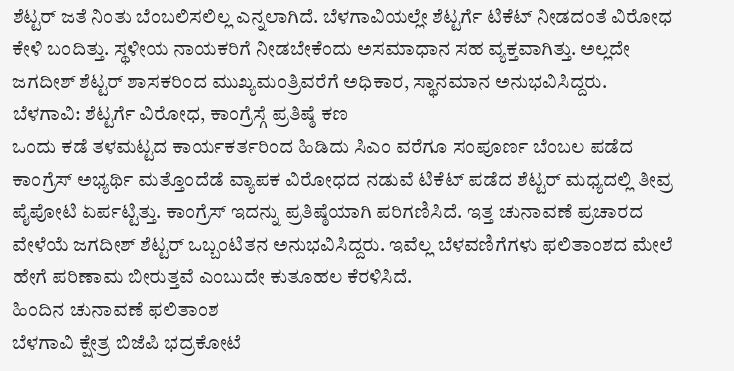ಶೆಟ್ಟರ್ ಜತೆ ನಿಂತು ಬೆಂಬಲಿಸಲಿಲ್ಲ ಎನ್ನಲಾಗಿದೆ. ಬೆಳಗಾವಿಯಲ್ಲೇ ಶೆಟ್ಟರ್ಗೆ ಟಿಕೆಟ್ ನೀಡದಂತೆ ವಿರೋಧ ಕೇಳಿ ಬಂದಿತ್ತು. ಸ್ಥಳೀಯ ನಾಯಕರಿಗೆ ನೀಡಬೇಕೆಂದು ಅಸಮಾಧಾನ ಸಹ ವ್ಯಕ್ತವಾಗಿತ್ತು. ಅಲ್ಲದೇ ಜಗದೀಶ್ ಶೆಟ್ಟರ್ ಶಾಸಕರಿಂದ ಮುಖ್ಯಮಂತ್ರಿವರೆಗೆ ಅಧಿಕಾರ, ಸ್ಥಾನಮಾನ ಅನುಭವಿಸಿದ್ದರು.
ಬೆಳಗಾವಿ: ಶೆಟ್ಟರ್ಗೆ ವಿರೋಧ, ಕಾಂಗ್ರೆಸ್ಗೆ ಪ್ರತಿಷ್ಠೆ ಕಣ
ಒಂದು ಕಡೆ ತಳಮಟ್ಟದ ಕಾರ್ಯಕರ್ತರಿಂದ ಹಿಡಿದು ಸಿಎಂ ವರೆಗೂ ಸಂಪೂರ್ಣ ಬೆಂಬಲ ಪಡೆದ ಕಾಂಗ್ರೆಸ್ ಅಭ್ಯರ್ಥಿ ಮತ್ತೊಂದೆಡೆ ವ್ಯಾಪಕ ವಿರೋಧದ ನಡುವೆ ಟಿಕೆಟ್ ಪಡೆದ ಶೆಟ್ಟರ್ ಮಧ್ಯದಲ್ಲಿ ತೀವ್ರ ಪೈಪೋಟಿ ಏರ್ಪಟ್ಟಿತ್ತು. ಕಾಂಗ್ರೆಸ್ ಇದನ್ನು ಪ್ರತಿಷ್ಠೆಯಾಗಿ ಪರಿಗಣಿಸಿದೆ. ಇತ್ತ ಚುನಾವಣೆ ಪ್ರಚಾರದ ವೇಳೆಯೆ ಜಗದೀಶ್ ಶೆಟ್ಟರ್ ಒಬ್ಬಂಟಿತನ ಅನುಭವಿಸಿದ್ದರು. ಇವೆಲ್ಲ ಬೆಳವಣಿಗೆಗಳು ಫಲಿತಾಂಶದ ಮೇಲೆ ಹೇಗೆ ಪರಿಣಾಮ ಬೀರುತ್ತವೆ ಎಂಬುದೇ ಕುತೂಹಲ ಕೆರಳಿಸಿದೆ.
ಹಿಂದಿನ ಚುನಾವಣೆ ಫಲಿತಾಂಶ
ಬೆಳಗಾವಿ ಕ್ಷೇತ್ರ ಬಿಜೆಪಿ ಭದ್ರಕೋಟೆ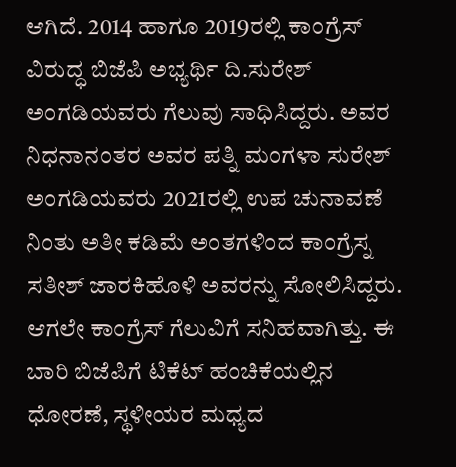ಆಗಿದೆ. 2014 ಹಾಗೂ 2019ರಲ್ಲಿ ಕಾಂಗ್ರೆಸ್ ವಿರುದ್ಧ ಬಿಜೆಪಿ ಅಭ್ಯರ್ಥಿ ದಿ.ಸುರೇಶ್ ಅಂಗಡಿಯವರು ಗೆಲುವು ಸಾಧಿಸಿದ್ದರು. ಅವರ ನಿಧನಾನಂತರ ಅವರ ಪತ್ನಿ ಮಂಗಳಾ ಸುರೇಶ್ ಅಂಗಡಿಯವರು 2021ರಲ್ಲಿ ಉಪ ಚುನಾವಣೆ ನಿಂತು ಅತೀ ಕಡಿಮೆ ಅಂತಗಳಿಂದ ಕಾಂಗ್ರೆಸ್ನ ಸತೀಶ್ ಜಾರಕಿಹೊಳಿ ಅವರನ್ನು ಸೋಲಿಸಿದ್ದರು.
ಆಗಲೇ ಕಾಂಗ್ರೆಸ್ ಗೆಲುವಿಗೆ ಸನಿಹವಾಗಿತ್ತು. ಈ ಬಾರಿ ಬಿಜೆಪಿಗೆ ಟಿಕೆಟ್ ಹಂಚಿಕೆಯಲ್ಲಿನ ಧೋರಣೆ, ಸ್ಥಳೀಯರ ಮಧ್ಯದ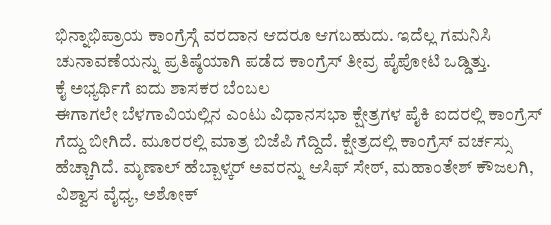ಭಿನ್ನಾಭಿಪ್ರಾಯ ಕಾಂಗ್ರೆಸ್ಗೆ ವರದಾನ ಆದರೂ ಆಗಬಹುದು. ಇದೆಲ್ಲ ಗಮನಿಸಿ ಚುನಾವಣೆಯನ್ನು ಪ್ರತಿಷ್ಠೆಯಾಗಿ ಪಡೆದ ಕಾಂಗ್ರೆಸ್ ತೀವ್ರ ಪೈಪೋಟಿ ಒಡ್ಡಿತ್ತು.
ಕೈ ಅಭ್ಯರ್ಥಿಗೆ ಐದು ಶಾಸಕರ ಬೆಂಬಲ
ಈಗಾಗಲೇ ಬೆಳಗಾವಿಯಲ್ಲಿನ ಎಂಟು ವಿಧಾನಸಭಾ ಕ್ಷೇತ್ರಗಳ ಪೈಕಿ ಐದರಲ್ಲಿ ಕಾಂಗ್ರೆಸ್ ಗೆದ್ದು ಬೀಗಿದೆ. ಮೂರರಲ್ಲಿ ಮಾತ್ರ ಬಿಜೆಪಿ ಗೆದ್ದಿದೆ. ಕ್ಷೇತ್ರದಲ್ಲಿ ಕಾಂಗ್ರೆಸ್ ವರ್ಚಸ್ಸು ಹೆಚ್ಚಾಗಿದೆ. ಮೃಣಾಲ್ ಹೆಬ್ಬಾಳ್ಕರ್ ಅವರನ್ನು ಆಸಿಫ್ ಸೇಠ್, ಮಹಾಂತೇಶ್ ಕೌಜಲಗಿ, ವಿಶ್ವಾಸ ವೈಧ್ಯ, ಅಶೋಕ್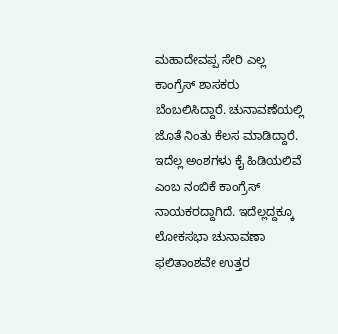ಮಹಾದೇವಪ್ಪ ಸೇರಿ ಎಲ್ಲ ಕಾಂಗ್ರೆಸ್ ಶಾಸಕರು ಬೆಂಬಲಿಸಿದ್ದಾರೆ. ಚುನಾವಣೆಯಲ್ಲಿ ಜೊತೆ ನಿಂತು ಕೆಲಸ ಮಾಡಿದ್ದಾರೆ. ಇದೆಲ್ಲ ಅಂಶಗಳು ಕೈ ಹಿಡಿಯಲಿವೆ ಎಂಬ ನಂಬಿಕೆ ಕಾಂಗ್ರೆಸ್ ನಾಯಕರದ್ದಾಗಿದೆ. ಇದೆಲ್ಲದ್ದಕ್ಕೂ ಲೋಕಸಭಾ ಚುನಾವಣಾ ಫಲಿತಾಂಶವೇ ಉತ್ತರ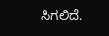ಸಿಗಲಿದೆ.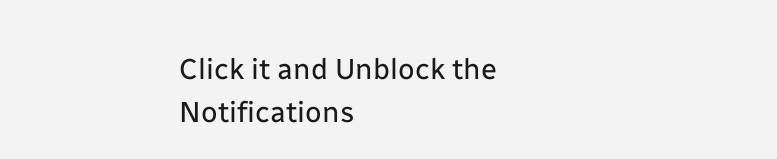Click it and Unblock the Notifications